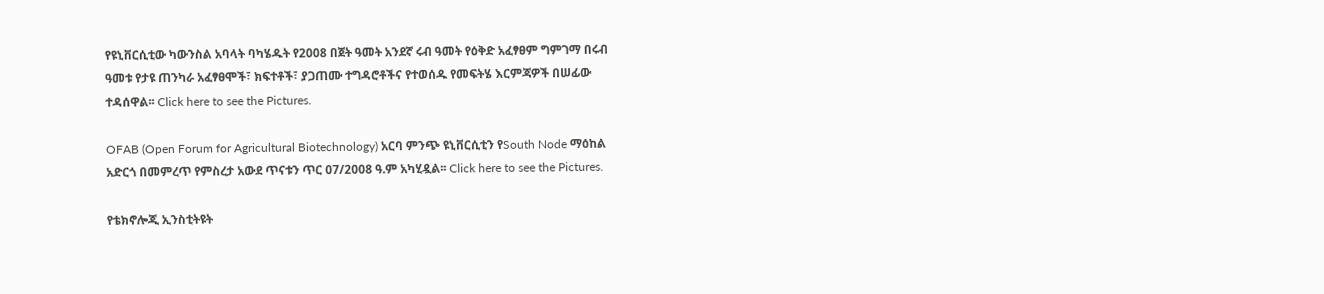የዩኒቨርሲቲው ካውንስል አባላት ባካሄዱት የ2008 በጀት ዓመት አንደኛ ሩብ ዓመት የዕቅድ አፈፃፀም ግምገማ በሩብ ዓመቱ የታዩ ጠንካራ አፈፃፀሞች፣ ክፍተቶች፣ ያጋጠሙ ተግዳሮቶችና የተወሰዱ የመፍትሄ እርምጃዎች በሠፊው ተዳሰዋል፡፡ Click here to see the Pictures.

OFAB (Open Forum for Agricultural Biotechnology) አርባ ምንጭ ዩኒቨርሲቲን የSouth Node ማዕከል አድርጎ በመምረጥ የምስረታ አውደ ጥናቱን ጥር 07/2008 ዓ.ም አካሂዷል፡፡ Click here to see the Pictures.

የቴክኖሎጂ ኢንስቲትዩት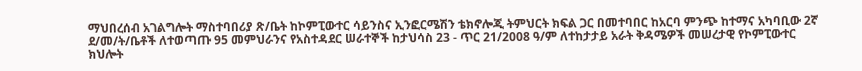ማህበረሰብ አገልግሎት ማስተባበሪያ ጽ/ቤት ከኮምፒውተር ሳይንስና ኢንፎርሜሽን ቴክኖሎጂ ትምህርት ክፍል ጋር በመተባበር ከአርባ ምንጭ ከተማና አካባቢው 2ኛ ደ/መ/ት/ቤቶች ለተወጣጡ 95 መምህራንና የአስተዳደር ሠራተኞች ከታህሳስ 23 - ጥር 21/2008 ዓ/ም ለተከታታይ አራት ቅዳሜዎች መሠረታዊ የኮምፒውተር ክህሎት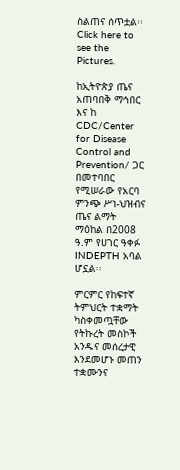ስልጠና ሰጥቷል፡፡ Click here to see the Pictures.

ከኢትዮጵያ ጤና አጠባበቅ ማኅበር እና ከ CDC/Center for Disease Control and Prevention/ ጋር በመተባበር የሚሠራው የአርባ ምንጭ ሥነ-ህዝብና ጤና ልማት ማዕከል በ2008 ዓ.ም የሀገር ዓቀፉ INDEPTH አባል ሆኗል፡፡

ምርምር የከፍተኛ ትምህርት ተቋማት ካስቀመጧቸው የትኩረት መስኮች አንዱና መሰረታዊ እንደመሆኑ መጠን ተቋሙንና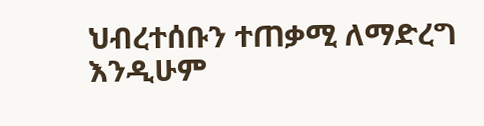ህብረተሰቡን ተጠቃሚ ለማድረግ እንዲሁም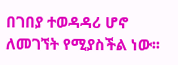በገበያ ተወዳዳሪ ሆኖ ለመገኘት የሚያስችል ነው፡፡